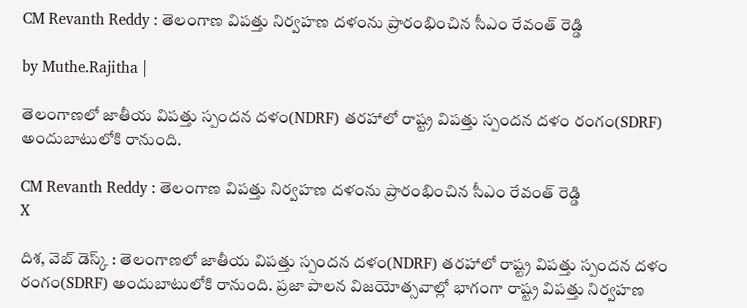CM Revanth Reddy : తెలంగాణ విపత్తు నిర్వహణ దళంను ప్రారంభించిన సీఎం రేవంత్ రెడ్డి

by Muthe.Rajitha |

తెలంగాణలో జాతీయ విపత్తు స్పందన దళం(NDRF) తరహాలో రాష్ట్ర విపత్తు స్పందన దళం రంగం(SDRF) అందుబాటులోకి రానుంది.

CM Revanth Reddy : తెలంగాణ విపత్తు నిర్వహణ దళంను ప్రారంభించిన సీఎం రేవంత్ రెడ్డి
X

దిశ, వెబ్ డెస్క్ : తెలంగాణలో జాతీయ విపత్తు స్పందన దళం(NDRF) తరహాలో రాష్ట్ర విపత్తు స్పందన దళం రంగం(SDRF) అందుబాటులోకి రానుంది. ప్రజా పాలన విజయోత్సవాల్లో భాగంగా రాష్ట్ర విపత్తు నిర్వహణ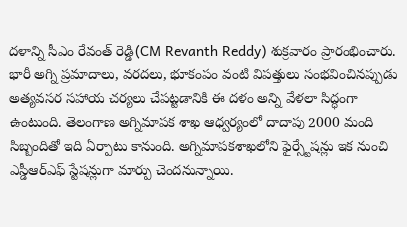దళాన్ని సీఎం రేవంత్ రెడ్డి(CM Revanth Reddy) శుక్రవారం ప్రారంభించారు. భారీ అగ్ని ప్రమాదాలు, వరదలు, భూకంపం వంటి విపత్తులు సంభవించినప్పుడు అత్యవసర సహాయ చర్యలు చేపట్టడానికి ఈ దళం అన్ని వేళలా సిద్ధంగా ఉంటుంది. తెలంగాణ అగ్నిమాపక శాఖ ఆధ్వర్యంలో దాదాపు 2000 మంది సిబ్బందితో ఇది ఏర్పాటు కానుంది. అగ్నిమాపకశాఖలోని ఫైర్స్టేషన్లు ఇక నుంచి ఎస్డీఆర్ఎఫ్ స్టేషన్లుగా మార్పు చెందనున్నాయి.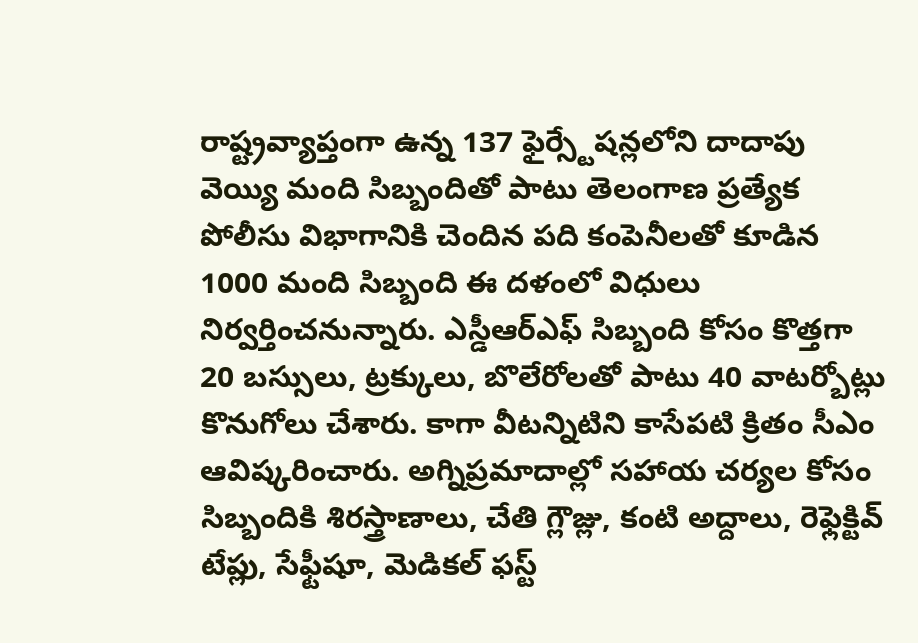రాష్ట్రవ్యాప్తంగా ఉన్న 137 ఫైర్స్టేషన్లలోని దాదాపు వెయ్యి మంది సిబ్బందితో పాటు తెలంగాణ ప్రత్యేక పోలీసు విభాగానికి చెందిన పది కంపెనీలతో కూడిన 1000 మంది సిబ్బంది ఈ దళంలో విధులు నిర్వర్తించనున్నారు. ఎస్డీఆర్ఎఫ్ సిబ్బంది కోసం కొత్తగా 20 బస్సులు, ట్రక్కులు, బొలేరోలతో పాటు 40 వాటర్బోట్లు కొనుగోలు చేశారు. కాగా వీటన్నిటిని కాసేపటి క్రితం సీఎం ఆవిష్కరించారు. అగ్నిప్రమాదాల్లో సహాయ చర్యల కోసం సిబ్బందికి శిరస్త్రాణాలు, చేతి గ్లౌజ్లు, కంటి అద్దాలు, రెఫ్లెక్టివ్ టేప్లు, సేఫ్టీషూ, మెడికల్ ఫస్ట్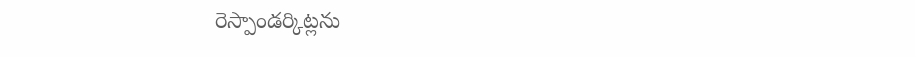రెస్పాండర్కిట్లను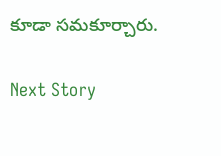కూడా సమకూర్చారు.

Next Story